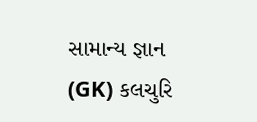સામાન્ય જ્ઞાન (GK) કલચુરિ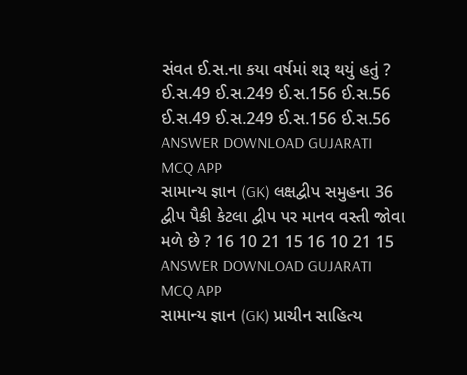સંવત ઈ.સ.ના કયા વર્ષમાં શરૂ થયું હતું ? ઈ.સ.49 ઈ.સ.249 ઈ.સ.156 ઈ.સ.56 ઈ.સ.49 ઈ.સ.249 ઈ.સ.156 ઈ.સ.56 ANSWER DOWNLOAD GUJARATI MCQ APP
સામાન્ય જ્ઞાન (GK) લક્ષદ્વીપ સમુહના 36 દ્વીપ પૈકી કેટલા દ્વીપ પર માનવ વસ્તી જોવા મળે છે ? 16 10 21 15 16 10 21 15 ANSWER DOWNLOAD GUJARATI MCQ APP
સામાન્ય જ્ઞાન (GK) પ્રાચીન સાહિત્ય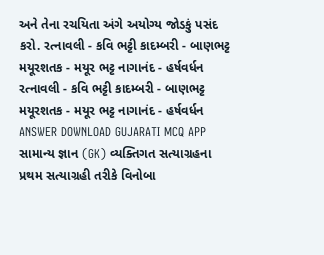અને તેના રચયિતા અંગે અયોગ્ય જોડકું પસંદ કરો. રત્નાવલી - કવિ ભટ્ટી કાદમ્બરી - બાણભટ્ટ મયૂરશતક - મયૂર ભટ્ટ નાગાનંદ - હર્ષવર્ધન રત્નાવલી - કવિ ભટ્ટી કાદમ્બરી - બાણભટ્ટ મયૂરશતક - મયૂર ભટ્ટ નાગાનંદ - હર્ષવર્ધન ANSWER DOWNLOAD GUJARATI MCQ APP
સામાન્ય જ્ઞાન (GK) વ્યક્તિગત સત્યાગ્રહના પ્રથમ સત્યાગ્રહી તરીકે વિનોબા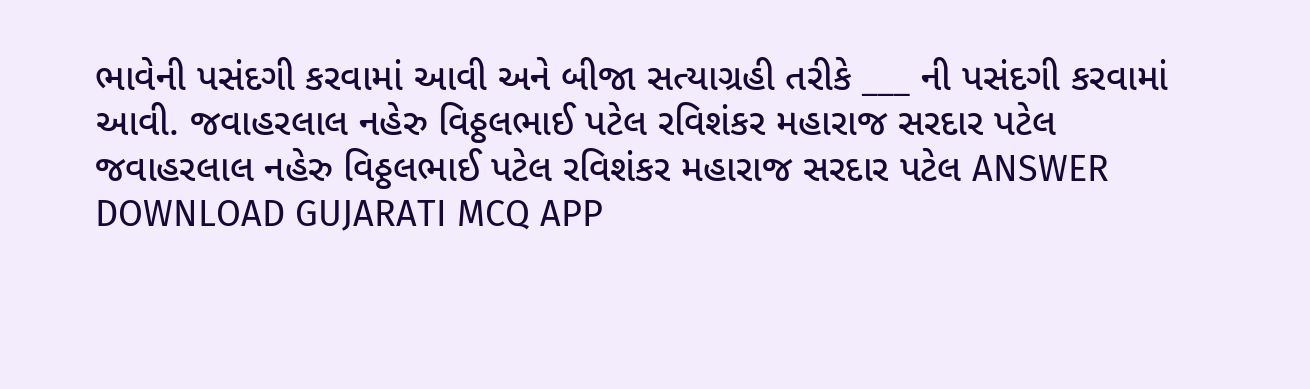ભાવેની પસંદગી કરવામાં આવી અને બીજા સત્યાગ્રહી તરીકે ___ ની પસંદગી કરવામાં આવી. જવાહરલાલ નહેરુ વિઠ્ઠલભાઈ પટેલ રવિશંકર મહારાજ સરદાર પટેલ જવાહરલાલ નહેરુ વિઠ્ઠલભાઈ પટેલ રવિશંકર મહારાજ સરદાર પટેલ ANSWER DOWNLOAD GUJARATI MCQ APP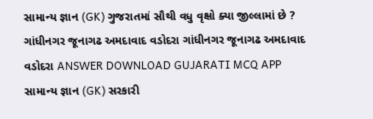સામાન્ય જ્ઞાન (GK) ગુજરાતમાં સૌથી વધુ વૃક્ષો ક્યા જીલ્લામાં છે ? ગાંધીનગર જૂનાગઢ અમદાવાદ વડોદરા ગાંધીનગર જૂનાગઢ અમદાવાદ વડોદરા ANSWER DOWNLOAD GUJARATI MCQ APP
સામાન્ય જ્ઞાન (GK) સરકારી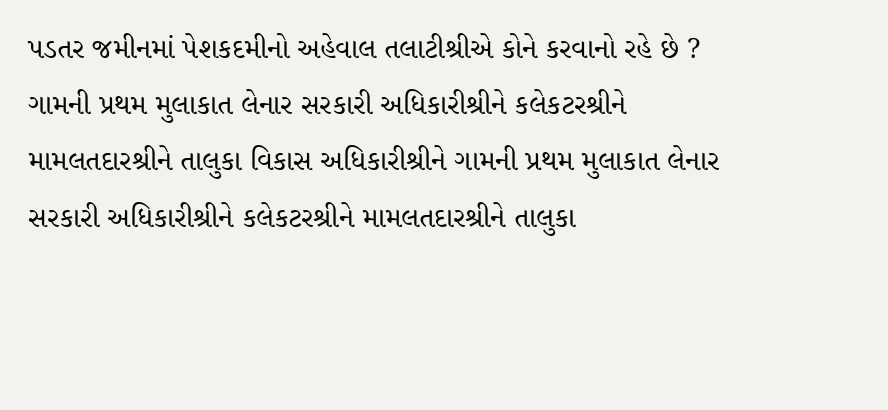પડતર જમીનમાં પેશકદમીનો અહેવાલ તલાટીશ્રીએ કોને કરવાનો રહે છે ? ગામની પ્રથમ મુલાકાત લેનાર સરકારી અધિકારીશ્રીને કલેકટરશ્રીને મામલતદારશ્રીને તાલુકા વિકાસ અધિકારીશ્રીને ગામની પ્રથમ મુલાકાત લેનાર સરકારી અધિકારીશ્રીને કલેકટરશ્રીને મામલતદારશ્રીને તાલુકા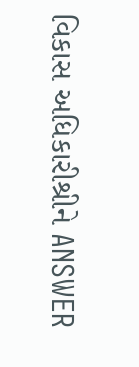વિકાસ અધિકારીશ્રીને ANSWER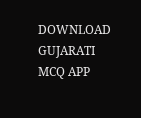DOWNLOAD GUJARATI MCQ APP